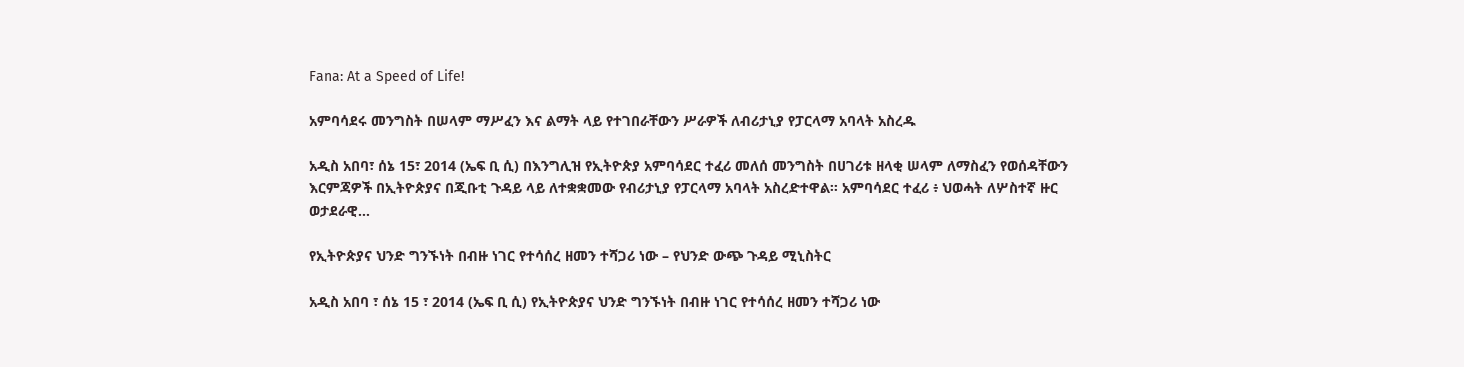Fana: At a Speed of Life!

አምባሳደሩ መንግስት በሠላም ማሥፈን እና ልማት ላይ የተገበራቸውን ሥራዎች ለብሪታኒያ የፓርላማ አባላት አስረዱ

አዲስ አበባ፣ ሰኔ 15፣ 2014 (ኤፍ ቢ ሲ) በእንግሊዝ የኢትዮጵያ አምባሳደር ተፈሪ መለሰ መንግስት በሀገሪቱ ዘላቂ ሠላም ለማስፈን የወሰዳቸውን እርምጃዎች በኢትዮጵያና በጂቡቲ ጉዳይ ላይ ለተቋቋመው የብሪታኒያ የፓርላማ አባላት አስረድተዋል፡፡ አምባሳደር ተፈሪ ፥ ህወሓት ለሦስተኛ ዙር ወታደራዊ…

የኢትዮጵያና ህንድ ግንኙነት በብዙ ነገር የተሳሰረ ዘመን ተሻጋሪ ነው – የህንድ ውጭ ጉዳይ ሚኒስትር

አዲስ አበባ ፣ ሰኔ 15 ፣ 2014 (ኤፍ ቢ ሲ) የኢትዮጵያና ህንድ ግንኙነት በብዙ ነገር የተሳሰረ ዘመን ተሻጋሪ ነው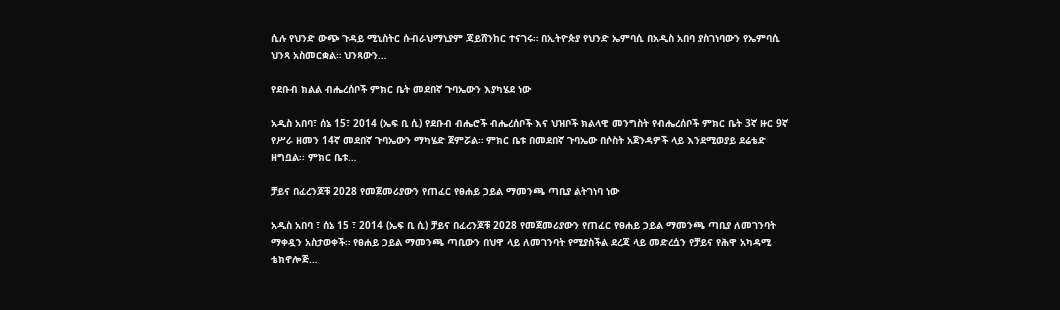ሲሉ የህንድ ውጭ ጉዳይ ሚኒስትር ሱብራህማኒያም ጃይሸንከር ተናገሩ። በኢትዮጵያ የህንድ ኤምባሲ በአዲስ አበባ ያስገነባውን የኤምባሲ ህንጻ አስመርቋል። ህንጻውን…

የደቡብ ክልል ብሔረሰቦች ምክር ቤት መደበኛ ጉባኤውን እያካሄደ ነው

አዲስ አበባ፣ ሰኔ 15፣ 2014 (ኤፍ ቢ ሲ) የደቡብ ብሔሮች ብሔረሰቦች እና ህዝቦች ክልላዊ መንግስት የብሔረሰቦች ምክር ቤት 3ኛ ዙር 9ኛ የሥራ ዘመን 14ኛ መደበኛ ጉባኤውን ማካሄድ ጀምሯል። ምክር ቤቱ በመደበኛ ጉባኤው በሶስት አጀንዳዎች ላይ እንደሚወያይ ደሬቴድ ዘግቧል፡፡ ምክር ቤቱ…

ቻይና በፈረንጆቹ 2028 የመጀመሪያውን የጠፈር የፀሐይ ኃይል ማመንጫ ጣቢያ ልትገነባ ነው

አዲስ አበባ ፣ ሰኔ 15 ፣ 2014 (ኤፍ ቢ ሲ) ቻይና በፈረንጆቹ 2028 የመጀመሪያውን የጠፈር የፀሐይ ኃይል ማመንጫ ጣቢያ ለመገንባት ማቀዷን አስታወቀች። የፀሐይ ኃይል ማመንጫ ጣቢውን በህዋ ላይ ለመገንባት የሚያስችል ደረጃ ላይ መድረሷን የቻይና የሕዋ አካዳሚ ቴክኖሎጅ…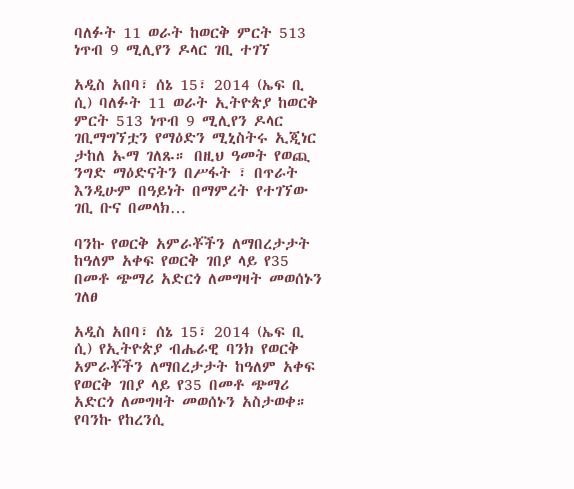ባለፉት 11 ወራት ከወርቅ ምርት 513 ነጥብ 9 ሚሊየን ዶላር ገቢ ተገኘ

አዲስ አበባ፣ ሰኔ 15፣ 2014 (ኤፍ ቢ ሲ) ባለፉት 11 ወራት ኢትዮጵያ ከወርቅ ምርት 513 ነጥብ 9 ሚሊየን ዶላር ገቢማግኘቷን የማዕድን ሚኒስትሩ ኢጂነር ታከለ ኡማ ገለጹ። በዚህ ዓመት የወጪ ንግድ ማዕድናትን በሥፋት ፣ በጥራት እንዲሁም በዓይነት በማምረት የተገኘው ገቢ ቡና በመላክ…

ባንኩ የወርቅ አምራቾችን ለማበረታታት ከዓለም አቀፍ የወርቅ ገበያ ላይ የ35 በመቶ ጭማሪ አድርጎ ለመግዛት መወሰኑን ገለፀ

አዲስ አበባ፣ ሰኔ 15፣ 2014 (ኤፍ ቢ ሲ) የኢትዮጵያ ብሔራዊ ባንክ የወርቅ አምራቾችን ለማበረታታት ከዓለም አቀፍ የወርቅ ገበያ ላይ የ35 በመቶ ጭማሪ አድርጎ ለመግዛት መወሰኑን አስታወቀ። የባንኩ የከረንሲ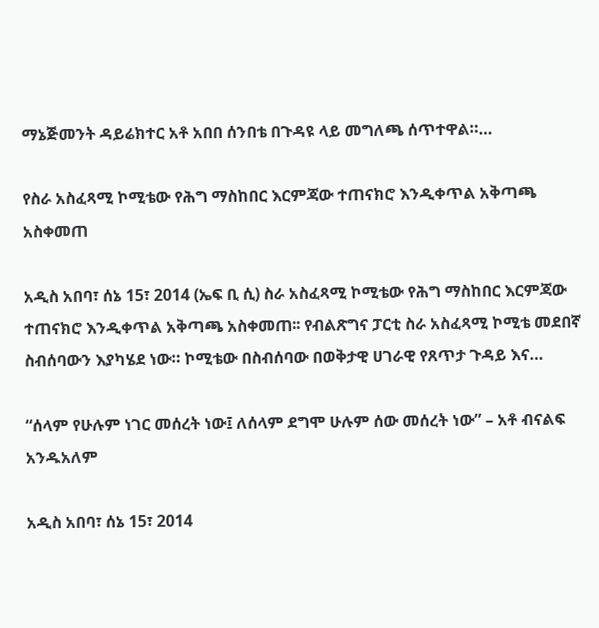ማኔጅመንት ዳይሬክተር አቶ አበበ ሰንበቴ በጉዳዩ ላይ መግለጫ ሰጥተዋል።…

የስራ አስፈጻሚ ኮሚቴው የሕግ ማስከበር እርምጃው ተጠናክሮ እንዲቀጥል አቅጣጫ አስቀመጠ

አዲስ አበባ፣ ሰኔ 15፣ 2014 (ኤፍ ቢ ሲ) ስራ አስፈጻሚ ኮሚቴው የሕግ ማስከበር እርምጃው ተጠናክሮ እንዲቀጥል አቅጣጫ አስቀመጠ፡፡ የብልጽግና ፓርቲ ስራ አስፈጻሚ ኮሚቴ መደበኛ ስብሰባውን እያካሄደ ነው። ኮሚቴው በስብሰባው በወቅታዊ ሀገራዊ የጸጥታ ጉዳይ እና…

“ሰላም የሁሉም ነገር መሰረት ነው፤ ለሰላም ደግሞ ሁሉም ሰው መሰረት ነው” – አቶ ብናልፍ አንዱአለም

አዲስ አበባ፣ ሰኔ 15፣ 2014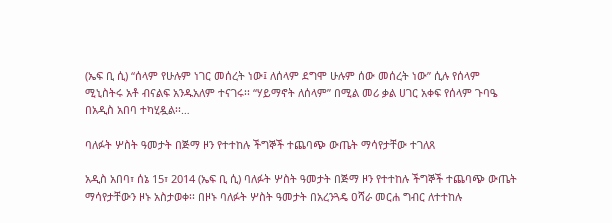(ኤፍ ቢ ሲ) “ሰላም የሁሉም ነገር መሰረት ነው፤ ለሰላም ደግሞ ሁሉም ሰው መሰረት ነው” ሲሉ የሰላም ሚኒስትሩ አቶ ብናልፍ አንዱአለም ተናገሩ፡፡ “ሃይማኖት ለሰላም” በሚል መሪ ቃል ሀገር አቀፍ የሰላም ጉባዔ በአዲስ አበባ ተካሂዷል፡፡…

ባለፉት ሦስት ዓመታት በጅማ ዞን የተተከሉ ችግኞች ተጨባጭ ውጤት ማሳየታቸው ተገለጸ

አዲስ አበባ፣ ሰኔ 15፣ 2014 (ኤፍ ቢ ሲ) ባለፉት ሦስት ዓመታት በጅማ ዞን የተተከሉ ችግኞች ተጨባጭ ውጤት ማሳየታቸውን ዞኑ አስታወቀ፡፡ በዞኑ ባለፉት ሦስት ዓመታት በአረንጓዴ ዐሻራ መርሐ ግብር ለተተከሉ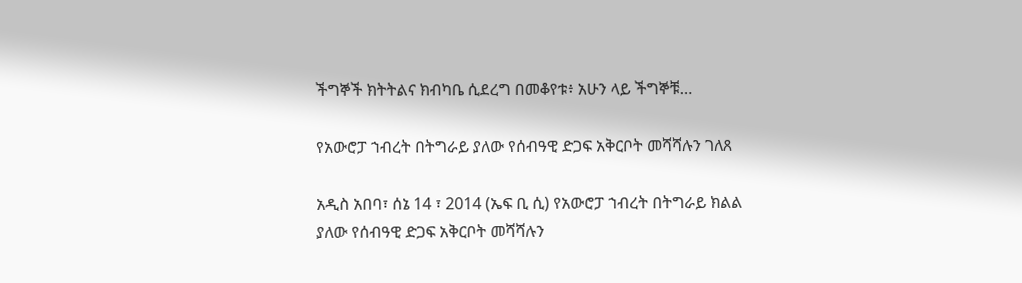ችግኞች ክትትልና ክብካቤ ሲደረግ በመቆየቱ፥ አሁን ላይ ችግኞቹ…

የአውሮፓ ኀብረት በትግራይ ያለው የሰብዓዊ ድጋፍ አቅርቦት መሻሻሉን ገለጸ

አዲስ አበባ፣ ሰኔ 14 ፣ 2014 (ኤፍ ቢ ሲ) የአውሮፓ ኀብረት በትግራይ ክልል ያለው የሰብዓዊ ድጋፍ አቅርቦት መሻሻሉን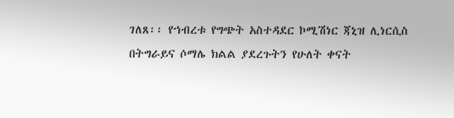ገለጸ፡፡ የኀብረቱ የግጭት አስተዳደር ኮሚሽነር ጃኒዝ ሊነርሲስ በትግራይና ሶማሌ ክልል ያደረጉትን የሁለት ቀናት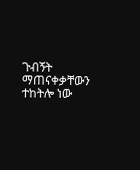ጉብኝት ማጠናቀቃቸውን ተከትሎ ነው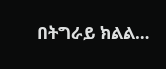በትግራይ ክልል…